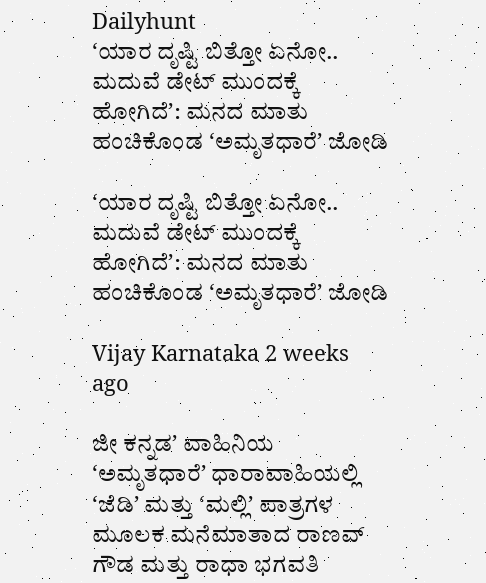Dailyhunt
ʻಯಾರ ದೃಷ್ಟಿ ಬಿತ್ತೋ ಏನೋ.. ಮದುವೆ ಡೇಟ್‌ ಮುಂದಕ್ಕೆ ಹೋಗಿದೆʼ: ಮನದ ಮಾತು ಹಂಚಿಕೊಂಡ ʻಅಮೃತಧಾರೆʼ ಜೋಡಿ

ʻಯಾರ ದೃಷ್ಟಿ ಬಿತ್ತೋ ಏನೋ.. ಮದುವೆ ಡೇಟ್‌ ಮುಂದಕ್ಕೆ ಹೋಗಿದೆʼ: ಮನದ ಮಾತು ಹಂಚಿಕೊಂಡ ʻಅಮೃತಧಾರೆʼ ಜೋಡಿ

Vijay Karnataka 2 weeks ago

ಜೀ ಕನ್ನಡʼ ವಾಹಿನಿಯ ʻಅಮೃತಧಾರೆʼ ಧಾರಾವಾಹಿಯಲ್ಲಿ ʻಜೆಡಿʼ ಮತ್ತು ʻಮಲ್ಲಿʼ ಪಾತ್ರಗಳ ಮೂಲಕ ಮನೆಮಾತಾದ ರಾಣವ್‌ ಗೌಡ ಮತ್ತು ರಾಧಾ ಭಗವತಿ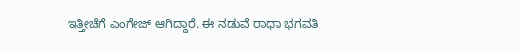ಇತ್ತೀಚೆಗೆ ಎಂಗೇಜ್‌ ಆಗಿದ್ದಾರೆ. ಈ ನಡುವೆ ರಾಧಾ ಭಗವತಿ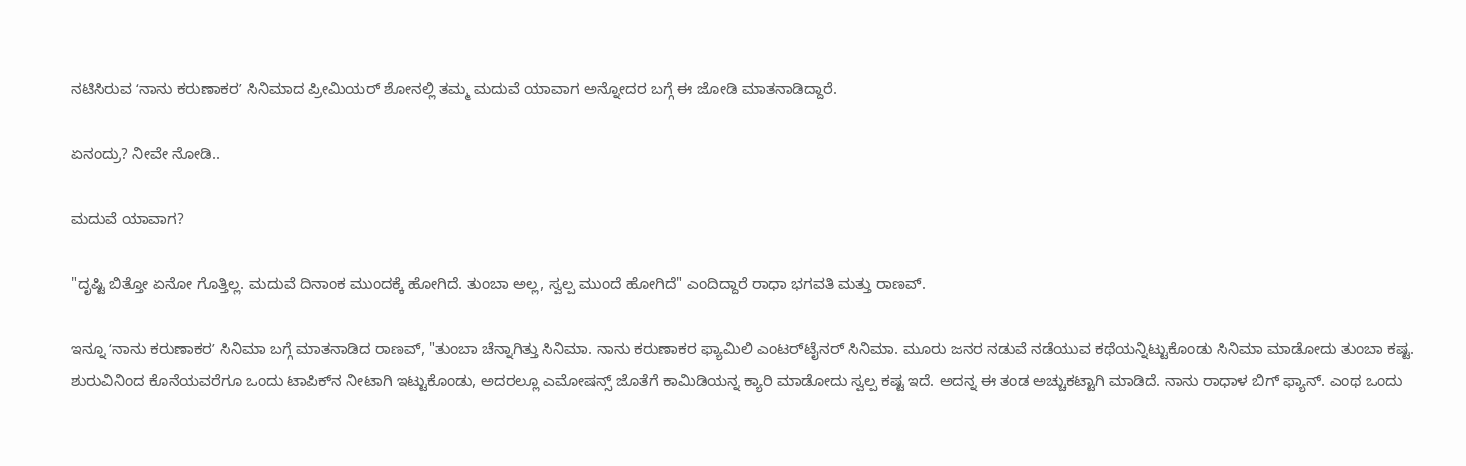ನಟಿಸಿರುವ ʻನಾನು ಕರುಣಾಕರʼ ಸಿನಿಮಾದ ಪ್ರೀಮಿಯರ್‌ ಶೋನಲ್ಲಿ ತಮ್ಮ ಮದುವೆ ಯಾವಾಗ ಅನ್ನೋದರ ಬಗ್ಗೆ ಈ ಜೋಡಿ ಮಾತನಾಡಿದ್ದಾರೆ.

ಏನಂದ್ರು? ನೀವೇ ನೋಡಿ..

ಮದುವೆ ಯಾವಾಗ?

"ದೃಷ್ಟಿ ಬಿತ್ತೋ ಏನೋ ಗೊತ್ತಿಲ್ಲ. ಮದುವೆ ದಿನಾಂಕ ಮುಂದಕ್ಕೆ ಹೋಗಿದೆ. ತುಂಬಾ ಅಲ್ಲ, ಸ್ವಲ್ಪ ಮುಂದೆ ಹೋಗಿದೆ" ಎಂದಿದ್ದಾರೆ ರಾಧಾ ಭಗವತಿ ಮತ್ತು ರಾಣವ್.

ಇನ್ನೂ ʻನಾನು ಕರುಣಾಕರʼ ಸಿನಿಮಾ ಬಗ್ಗೆ ಮಾತನಾಡಿದ ರಾಣವ್‌, "ತುಂಬಾ ಚೆನ್ನಾಗಿತ್ತು ಸಿನಿಮಾ. ನಾನು ಕರುಣಾಕರ ಫ್ಯಾಮಿಲಿ ಎಂಟರ್‌ಟೈನರ್‌ ಸಿನಿಮಾ. ಮೂರು ಜನರ ನಡುವೆ ನಡೆಯುವ ಕಥೆಯನ್ನಿಟ್ಟುಕೊಂಡು ಸಿನಿಮಾ ಮಾಡೋದು ತುಂಬಾ ಕಷ್ಟ. ಶುರುವಿನಿಂದ ಕೊನೆಯವರೆಗೂ ಒಂದು ಟಾಪಿಕ್‌ನ ನೀಟಾಗಿ ಇಟ್ಟುಕೊಂಡು, ಅದರಲ್ಲೂ ಎಮೋಷನ್ಸ್‌ ಜೊತೆಗೆ ಕಾಮಿಡಿಯನ್ನ ಕ್ಯಾರಿ ಮಾಡೋದು ಸ್ವಲ್ಪ ಕಷ್ಟ ಇದೆ. ಅದನ್ನ ಈ ತಂಡ ಅಚ್ಚುಕಟ್ಟಾಗಿ ಮಾಡಿದೆ. ನಾನು ರಾಧಾಳ ಬಿಗ್‌ ಫ್ಯಾನ್‌. ಎಂಥ ಒಂದು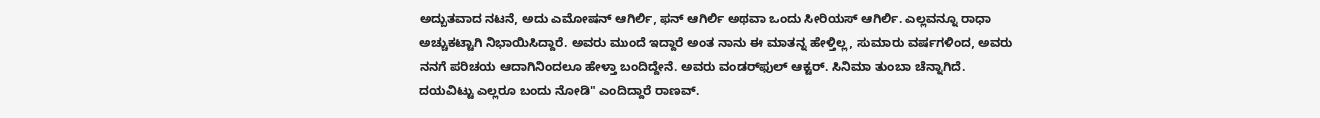ಅದ್ಬುತವಾದ ನಟನೆ, ಅದು ಎಮೋಷನ್‌ ಆಗಿರ್ಲಿ, ಫನ್‌ ಆಗಿರ್ಲಿ ಅಥವಾ ಒಂದು ಸೀರಿಯಸ್‌ ಆಗಿರ್ಲಿ. ಎಲ್ಲವನ್ನೂ ರಾಧಾ ಅಚ್ಚುಕಟ್ಟಾಗಿ ನಿಭಾಯಿಸಿದ್ದಾರೆ. ಅವರು ಮುಂದೆ ಇದ್ದಾರೆ ಅಂತ ನಾನು ಈ ಮಾತನ್ನ ಹೇಳ್ತಿಲ್ಲ, ಸುಮಾರು ವರ್ಷಗಳಿಂದ, ಅವರು ನನಗೆ ಪರಿಚಯ ಆದಾಗಿನಿಂದಲೂ ಹೇಳ್ತಾ ಬಂದಿದ್ದೇನೆ. ಅವರು ವಂಡರ್‌ಫುಲ್‌ ಆಕ್ಟರ್. ಸಿನಿಮಾ ತುಂಬಾ ಚೆನ್ನಾಗಿದೆ. ದಯವಿಟ್ಟು ಎಲ್ಲರೂ ಬಂದು ನೋಡಿ" ಎಂದಿದ್ದಾರೆ ರಾಣವ್.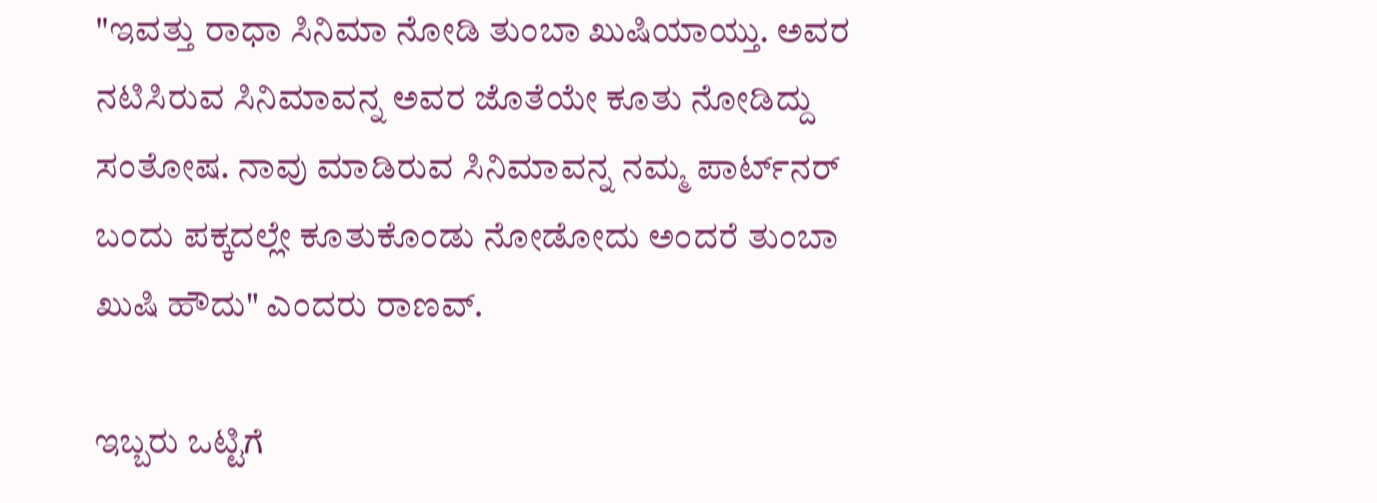"ಇವತ್ತು ರಾಧಾ ಸಿನಿಮಾ ನೋಡಿ ತುಂಬಾ ಖುಷಿಯಾಯ್ತು. ಅವರ ನಟಿಸಿರುವ ಸಿನಿಮಾವನ್ನ ಅವರ ಜೊತೆಯೇ ಕೂತು ನೋಡಿದ್ದು ಸಂತೋಷ. ನಾವು ಮಾಡಿರುವ ಸಿನಿಮಾವನ್ನ ನಮ್ಮ ಪಾರ್ಟ್‌ನರ್‌ ಬಂದು ಪಕ್ಕದಲ್ಲೇ ಕೂತುಕೊಂಡು ನೋಡೋದು ಅಂದರೆ ತುಂಬಾ ಖುಷಿ ಹೌದು" ಎಂದರು ರಾಣವ್.

ಇಬ್ಬರು ಒಟ್ಟಿಗೆ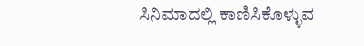ಸಿನಿಮಾದಲ್ಲಿ ಕಾಣಿಸಿಕೊಳ್ಳುವ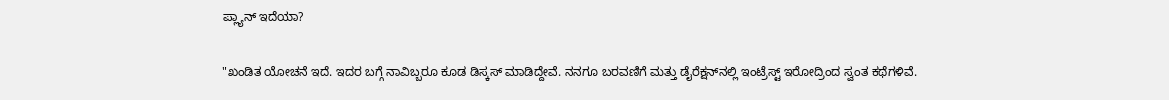ಪ್ಲ್ಯಾನ್‌ ಇದೆಯಾ?

"ಖಂಡಿತ ಯೋಚನೆ ಇದೆ. ಇದರ ಬಗ್ಗೆ ನಾವಿಬ್ಬರೂ ಕೂಡ ಡಿಸ್ಕಸ್‌ ಮಾಡಿದ್ದೇವೆ. ನನಗೂ ಬರವಣಿಗೆ ಮತ್ತು ಡೈರೆಕ್ಷನ್‌ನಲ್ಲಿ ಇಂಟ್ರೆಸ್ಟ್‌ ಇರೋದ್ರಿಂದ ಸ್ವಂತ ಕಥೆಗಳಿವೆ.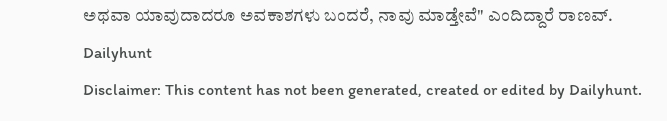ಅಥವಾ ಯಾವುದಾದರೂ ಅವಕಾಶಗಳು ಬಂದರೆ, ನಾವು ಮಾಡ್ತೇವೆ" ಎಂದಿದ್ದಾರೆ ರಾಣವ್.
Dailyhunt
Disclaimer: This content has not been generated, created or edited by Dailyhunt.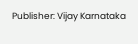Publisher: Vijay Karnataka